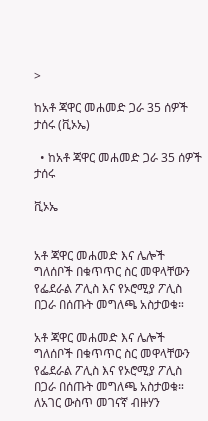>

ከአቶ ጃዋር መሐመድ ጋራ 35 ሰዎች ታሰሩ (ቪኦኤ)

  • ከአቶ ጃዋር መሐመድ ጋራ 35 ሰዎች ታሰሩ

ቪኦኤ


አቶ ጃዋር መሐመድ እና ሌሎች ግለሰቦች በቁጥጥር ስር መዋላቸውን የፌደራል ፖሊስ እና የኦሮሚያ ፖሊስ በጋራ በሰጡት መግለጫ አስታወቁ።

አቶ ጃዋር መሐመድ እና ሌሎች ግለሰቦች በቁጥጥር ስር መዋላቸውን የፌደራል ፖሊስ እና የኦሮሚያ ፖሊስ በጋራ በሰጡት መግለጫ አስታወቁ። ለአገር ውስጥ መገናኛ ብዙሃን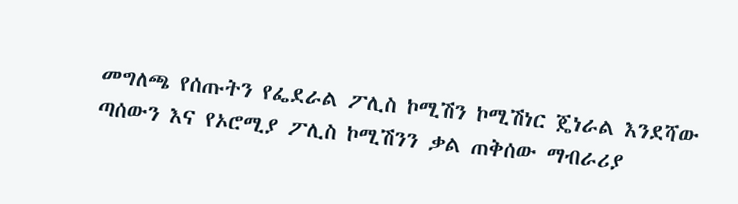መግለጫ የሰጡትን የፌደራል ፖሊስ ኮሚሽን ኮሚሽነር ጄነራል እንደሻው ጣሰውን እና የኦሮሚያ ፖሊስ ኮሚሽንን ቃል ጠቅሰው ማብራሪያ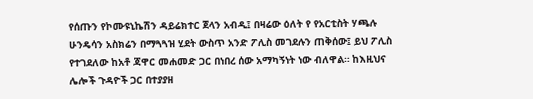የሰጡን የኮሙዩኒኬሽን ዳይሬክተር ጀላን አብዲ፤ በዛሬው ዕለት የ የአርቲስት ሃጫሉ ሁንዴሳን አስክሬን በማጓጓዝ ሂደት ውስጥ አንድ ፖሊስ መገደሉን ጠቅሰው፤ ይህ ፖሊስ የተገደለው ከአቶ ጃዋር መሐመድ ጋር በነበረ ሰው አማካኝነት ነው ብለዋል። ከእዚህና ሌሎች ጉዳዮች ጋር በተያያዘ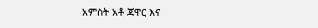አምስት አቶ ጃዋር እና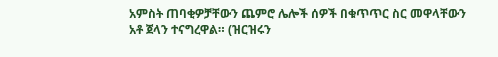አምስት ጠባቂዎቻቸውን ጨምሮ ሌሎች ሰዎች በቁጥጥር ስር መዋላቸውን አቶ ጀላን ተናግረዋል። (ዝርዝሩን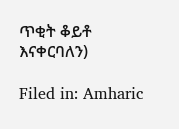ጥቂት ቆይቶ እናቀርባለን)

Filed in: Amharic